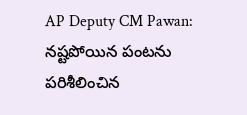AP Deputy CM Pawan: నష్టపోయిన పంటను పరిశీలించిన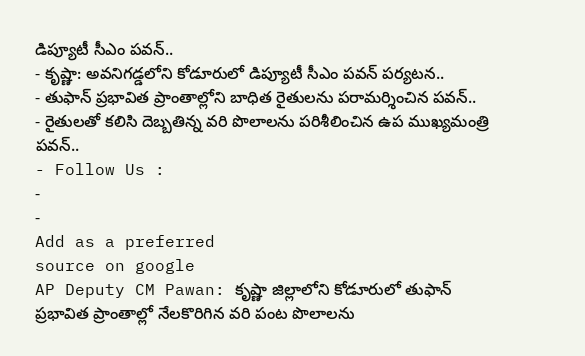డిప్యూటీ సీఎం పవన్..
- కృష్ణా: అవనిగడ్డలోని కోడూరులో డిప్యూటీ సీఎం పవన్ పర్యటన..
- తుఫాన్ ప్రభావిత ప్రాంతాల్లోని బాధిత రైతులను పరామర్శించిన పవన్..
- రైతులతో కలిసి దెబ్బతిన్న వరి పొలాలను పరిశీలించిన ఉప ముఖ్యమంత్రి పవన్..
- Follow Us :
-
-
Add as a preferred
source on google
AP Deputy CM Pawan: కృష్ణా జిల్లాలోని కోడూరులో తుఫాన్ ప్రభావిత ప్రాంతాల్లో నేలకొరిగిన వరి పంట పొలాలను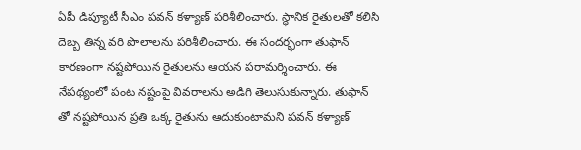ఏపీ డిప్యూటీ సీఎం పవన్ కళ్యాణ్ పరిశీలించారు. స్థానిక రైతులతో కలిసి దెబ్బ తిన్న వరి పొలాలను పరిశీలించారు. ఈ సందర్భంగా తుఫాన్ కారణంగా నష్టపోయిన రైతులను ఆయన పరామర్శించారు. ఈ నేపథ్యంలో పంట నష్టంపై వివరాలను అడిగి తెలుసుకున్నారు. తుఫాన్ తో నష్టపోయిన ప్రతి ఒక్క రైతును ఆదుకుంటామని పవన్ కళ్యాణ్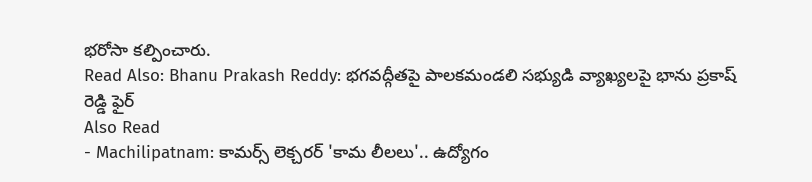భరోసా కల్పించారు.
Read Also: Bhanu Prakash Reddy: భగవద్గీతపై పాలకమండలి సభ్యుడి వ్యాఖ్యలపై భాను ప్రకాష్ రెడ్డి ఫైర్
Also Read
- Machilipatnam: కామర్స్ లెక్చరర్ 'కామ లీలలు'.. ఉద్యోగం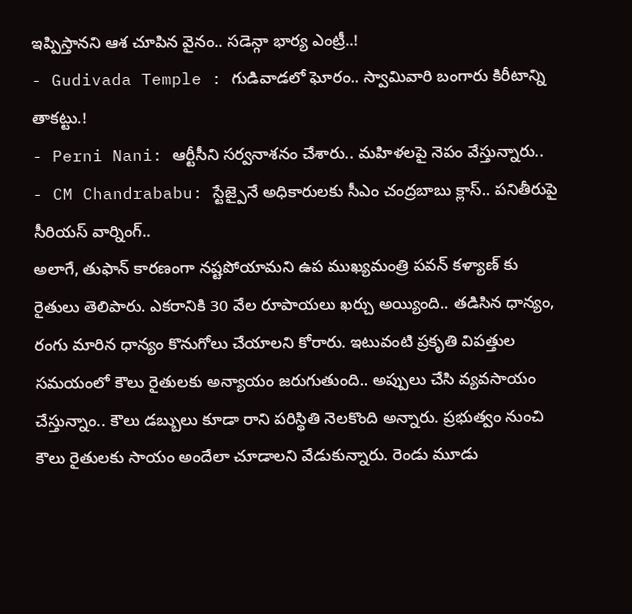ఇప్పిస్తానని ఆశ చూపిన వైనం.. సడెన్గా భార్య ఎంట్రీ..!
- Gudivada Temple : గుడివాడలో ఘోరం.. స్వామివారి బంగారు కిరీటాన్ని తాకట్టు.!
- Perni Nani: ఆర్టీసీని సర్వనాశనం చేశారు.. మహిళలపై నెపం వేస్తున్నారు..
- CM Chandrababu: స్టేజ్పైనే అధికారులకు సీఎం చంద్రబాబు క్లాస్.. పనితీరుపై సీరియస్ వార్నింగ్..
అలాగే, తుఫాన్ కారణంగా నష్టపోయామని ఉప ముఖ్యమంత్రి పవన్ కళ్యాణ్ కు రైతులు తెలిపారు. ఎకరానికి 30 వేల రూపాయలు ఖర్చు అయ్యింది.. తడిసిన ధాన్యం, రంగు మారిన ధాన్యం కొనుగోలు చేయాలని కోరారు. ఇటువంటి ప్రకృతి విపత్తుల సమయంలో కౌలు రైతులకు అన్యాయం జరుగుతుంది.. అప్పులు చేసి వ్యవసాయం చేస్తున్నాం.. కౌలు డబ్బులు కూడా రాని పరిస్థితి నెలకొంది అన్నారు. ప్రభుత్వం నుంచి కౌలు రైతులకు సాయం అందేలా చూడాలని వేడుకున్నారు. రెండు మూడు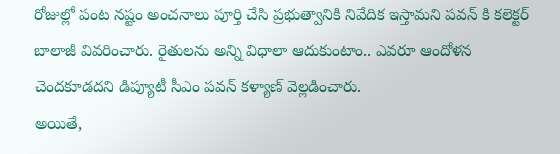రోజుల్లో పంట నష్టం అంచనాలు పూర్తి చేసి ప్రభుత్వానికి నివేదిక ఇస్తామని పవన్ కి కలెక్టర్ బాలాజీ వివరించారు. రైతులను అన్ని విధాలా ఆదుకుంటాం.. ఎవరూ ఆందోళన చెందకూడదని డిప్యూటీ సీఎం పవన్ కళ్యాణ్ వెల్లడించారు.
అయితే,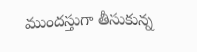ముందస్తుగా తీసుకున్న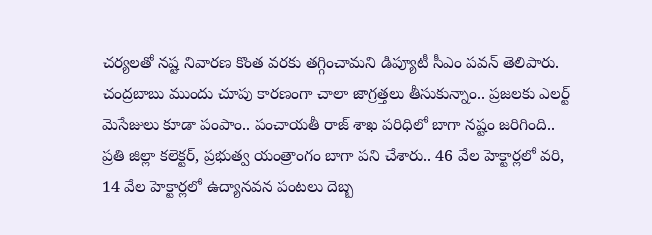చర్యలతో నష్ట నివారణ కొంత వరకు తగ్గించామని డిప్యూటీ సీఎం పవన్ తెలిపారు. చంద్రబాబు ముందు చూపు కారణంగా చాలా జాగ్రత్తలు తీసుకున్నాం.. ప్రజలకు ఎలర్ట్ మెసేజులు కూడా పంపాం.. పంచాయతీ రాజ్ శాఖ పరిధిలో బాగా నష్టం జరిగింది.. ప్రతి జిల్లా కలెక్టర్, ప్రభుత్వ యంత్రాంగం బాగా పని చేశారు.. 46 వేల హెక్టార్లలో వరి, 14 వేల హెక్టార్లలో ఉద్యానవన పంటలు దెబ్బ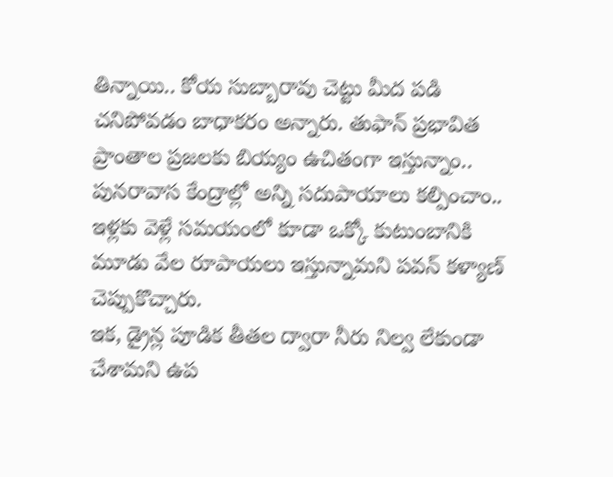తిన్నాయి.. కోయ సుబ్బారావు చెట్టు మీద పడి చనిపోవడం బాధాకరం అన్నారు. తుఫాన్ ప్రభావిత ప్రాంతాల ప్రజలకు బియ్యం ఉచితంగా ఇస్తున్నాం.. పునరావాస కేంద్రాల్లో అన్ని సదుపాయాలు కల్పించాం.. ఇళ్లకు వెళ్లే సమయంలో కూడా ఒక్కో కుటుంబానికి మూడు వేల రూపాయలు ఇస్తున్నామని పవన్ కళ్యాణ్ చెప్పుకొచ్చారు.
ఇక, డ్రైన్ల పూడిక తీతల ద్వారా నీరు నిల్వ లేకుండా చేశామని ఉప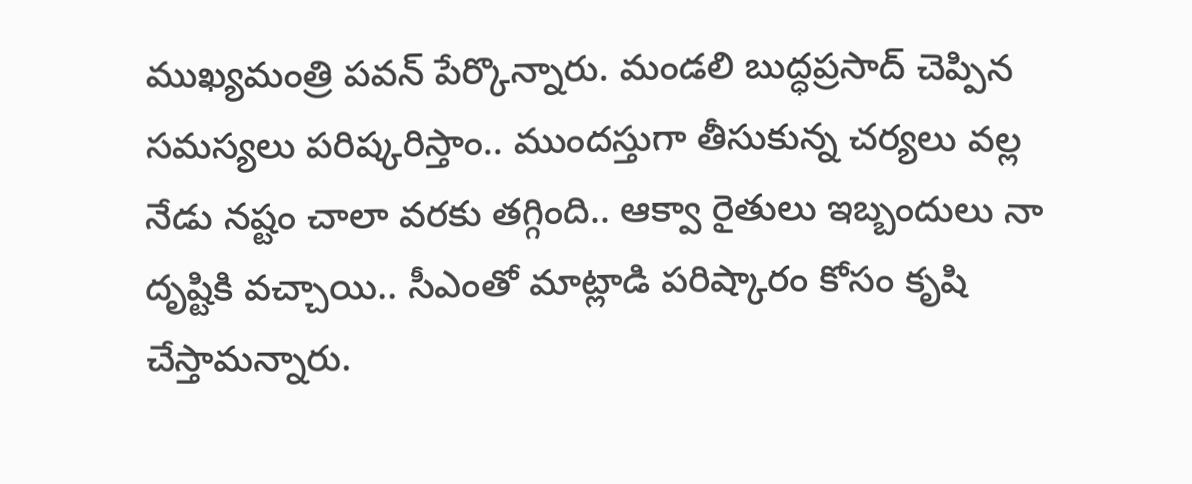ముఖ్యమంత్రి పవన్ పేర్కొన్నారు. మండలి బుద్ధప్రసాద్ చెప్పిన సమస్యలు పరిష్కరిస్తాం.. ముందస్తుగా తీసుకున్న చర్యలు వల్ల నేడు నష్టం చాలా వరకు తగ్గింది.. ఆక్వా రైతులు ఇబ్బందులు నా దృష్టికి వచ్చాయి.. సీఎంతో మాట్లాడి పరిష్కారం కోసం కృషి చేస్తామన్నారు.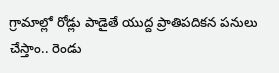గ్రామాల్లో రోడ్లు పాడైతే యుద్ద ప్రాతిపదికన పనులు చేస్తాం.. రెండు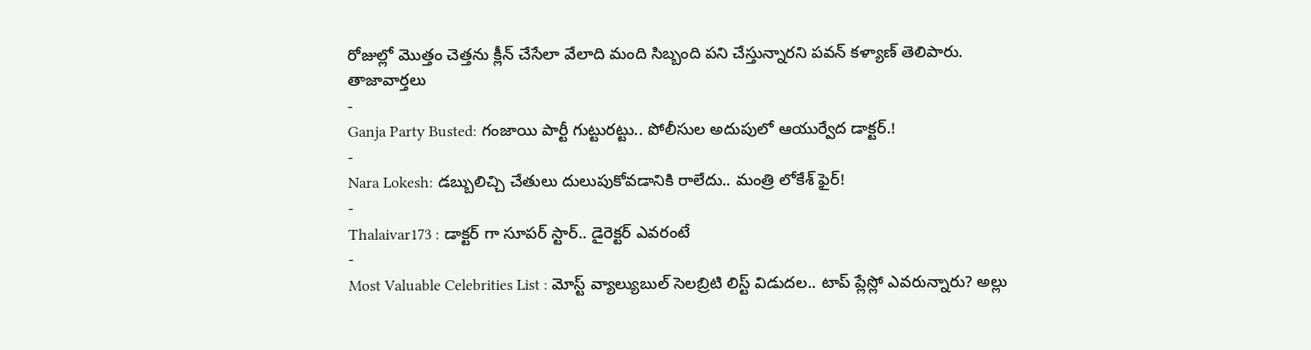రోజుల్లో మొత్తం చెత్తను క్లీన్ చేసేలా వేలాది మంది సిబ్బంది పని చేస్తున్నారని పవన్ కళ్యాణ్ తెలిపారు.
తాజావార్తలు
-
Ganja Party Busted: గంజాయి పార్టీ గుట్టురట్టు.. పోలీసుల అదుపులో ఆయుర్వేద డాక్టర్.!
-
Nara Lokesh: డబ్బులిచ్చి చేతులు దులుపుకోవడానికి రాలేదు.. మంత్రి లోకేశ్ ఫైర్!
-
Thalaivar173 : డాక్టర్ గా సూపర్ స్టార్.. డైరెక్టర్ ఎవరంటే
-
Most Valuable Celebrities List : మోస్ట్ వ్యాల్యుబుల్ సెలబ్రిటి లిస్ట్ విడుదల.. టాప్ ప్లేస్లో ఎవరున్నారు? అల్లు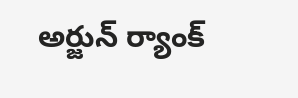అర్జున్ ర్యాంక్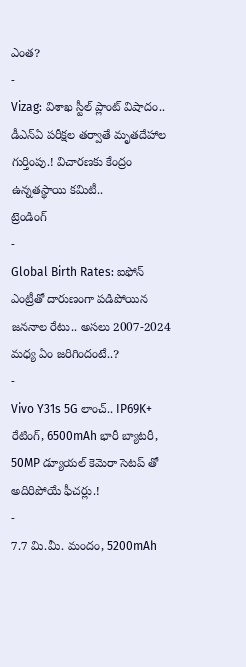ఎంత?
-
Vizag: విశాఖ స్టీల్ ప్లాంట్ విషాదం.. డీఎన్ఏ పరీక్షల తర్వాతే మృతదేహాల గుర్తింపు.! విచారణకు కేంద్రం ఉన్నతస్థాయి కమిటీ..
ట్రెండింగ్
-
Global Birth Rates: ఐఫోన్ ఎంట్రీతో దారుణంగా పడిపోయిన జననాల రేటు.. అసలు 2007-2024 మధ్య ఏం జరిగిందంటే..?
-
Vivo Y31s 5G లాంచ్.. IP69K+ రేటింగ్, 6500mAh భారీ బ్యాటరీ, 50MP డ్యూయల్ కెమెరా సెటప్ తో అదిరిపోయే ఫీచర్లు.!
-
7.7 మి.మీ. మందం, 5200mAh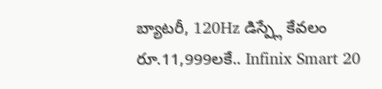బ్యాటరీ, 120Hz డిస్ప్లే కేవలం రూ.11,999లకే.. Infinix Smart 20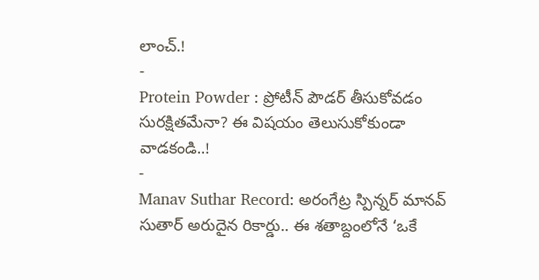లాంచ్.!
-
Protein Powder : ప్రోటీన్ పౌడర్ తీసుకోవడం సురక్షితమేనా? ఈ విషయం తెలుసుకోకుండా వాడకండి..!
-
Manav Suthar Record: అరంగేట్ర స్పిన్నర్ మానవ్ సుతార్ అరుదైన రికార్డు.. ఈ శతాబ్దంలోనే ‘ఒకే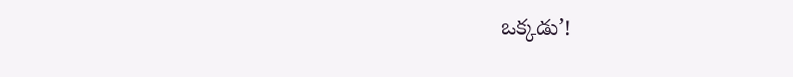ఒక్కడు’!